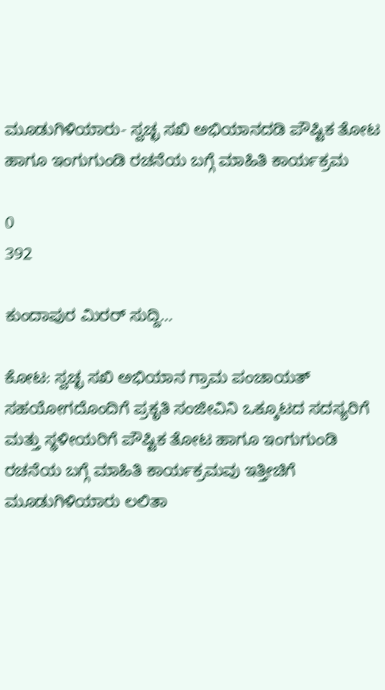ಮೂಡುಗಿಳಿಯಾರು- ಸ್ವಚ್ಛ ಸಖಿ ಅಭಿಯಾನದಡಿ ಪೌಷ್ಟಿಕ ತೋಟ ಹಾಗೂ ಇಂಗುಗುಂಡಿ ರಚನೆಯ ಬಗ್ಗೆ ಮಾಹಿತಿ ಕಾರ್ಯಕ್ರಮ

0
392

ಕುಂದಾಪುರ ಮಿರರ್ ಸುದ್ದಿ…

ಕೋಟ: ಸ್ವಚ್ಛ ಸಖಿ ಅಭಿಯಾನ ಗ್ರಾಮ ಪಂಚಾಯತ್ ಸಹಯೋಗದೊಂದಿಗೆ ಪ್ರಕೃತಿ ಸಂಜೀವಿನಿ ಒಕ್ಕೂಟದ ಸದಸ್ಯರಿಗೆ ಮತ್ತು ಸ್ಥಳೀಯರಿಗೆ ಪೌಷ್ಟಿಕ ತೋಟ ಹಾಗೂ ಇಂಗುಗುಂಡಿ ರಚನೆಯ ಬಗ್ಗೆ ಮಾಹಿತಿ ಕಾರ್ಯಕ್ರಮವು ಇತ್ತೀಚಿಗೆ ಮೂಡುಗಿಳಿಯಾರು ಲಲಿತಾ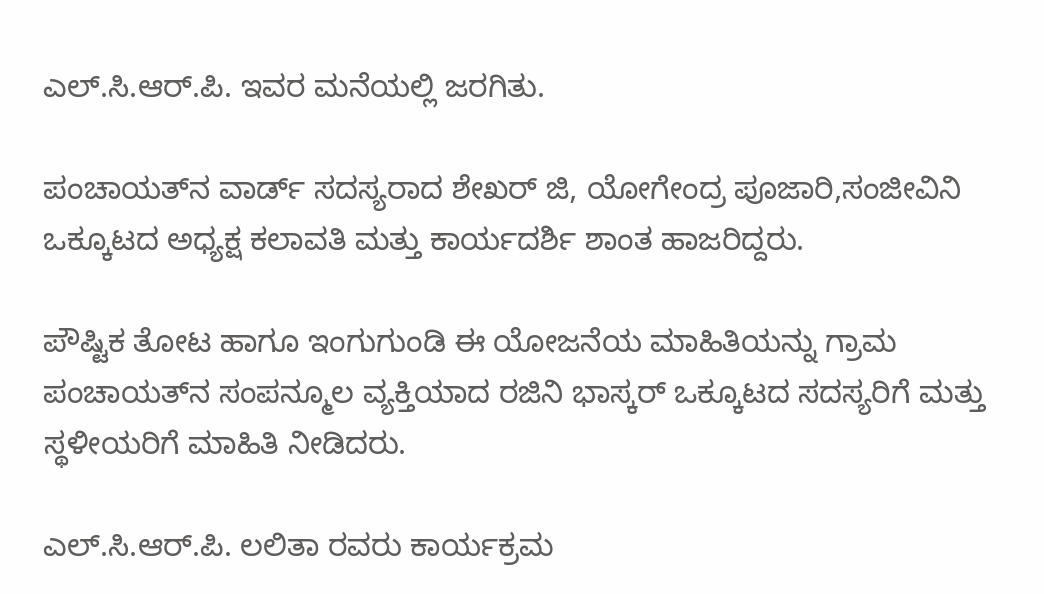ಎಲ್.ಸಿ.ಆರ್.ಪಿ. ಇವರ ಮನೆಯಲ್ಲಿ ಜರಗಿತು.

ಪಂಚಾಯತ್‍ನ ವಾರ್ಡ್ ಸದಸ್ಯರಾದ ಶೇಖರ್ ಜಿ, ಯೋಗೇಂದ್ರ ಪೂಜಾರಿ,ಸಂಜೀವಿನಿ ಒಕ್ಕೂಟದ ಅಧ್ಯಕ್ಷ ಕಲಾವತಿ ಮತ್ತು ಕಾರ್ಯದರ್ಶಿ ಶಾಂತ ಹಾಜರಿದ್ದರು.

ಪೌಷ್ಟಿಕ ತೋಟ ಹಾಗೂ ಇಂಗುಗುಂಡಿ ಈ ಯೋಜನೆಯ ಮಾಹಿತಿಯನ್ನು ಗ್ರಾಮ ಪಂಚಾಯತ್‍ನ ಸಂಪನ್ಮೂಲ ವ್ಯಕ್ತಿಯಾದ ರಜಿನಿ ಭಾಸ್ಕರ್ ಒಕ್ಕೂಟದ ಸದಸ್ಯರಿಗೆ ಮತ್ತು ಸ್ಥಳೀಯರಿಗೆ ಮಾಹಿತಿ ನೀಡಿದರು.

ಎಲ್.ಸಿ.ಆರ್.ಪಿ. ಲಲಿತಾ ರವರು ಕಾರ್ಯಕ್ರಮ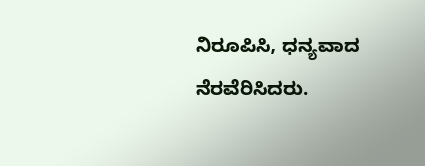ನಿರೂಪಿಸಿ, ಧನ್ಯವಾದ ನೆರವೆರಿಸಿದರು.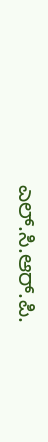ಎಲ್.ಸಿ.ಆರ್.ಪಿ.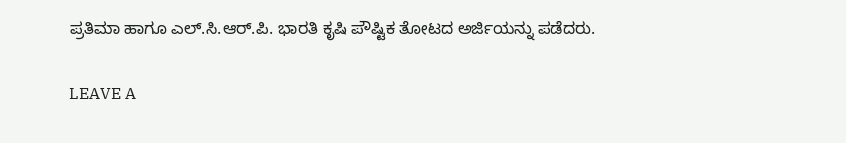ಪ್ರತಿಮಾ ಹಾಗೂ ಎಲ್.ಸಿ.ಆರ್.ಪಿ. ಭಾರತಿ ಕೃಷಿ ಪೌಷ್ಟಿಕ ತೋಟದ ಅರ್ಜಿಯನ್ನು ಪಡೆದರು.

LEAVE A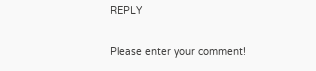REPLY

Please enter your comment!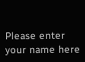Please enter your name here